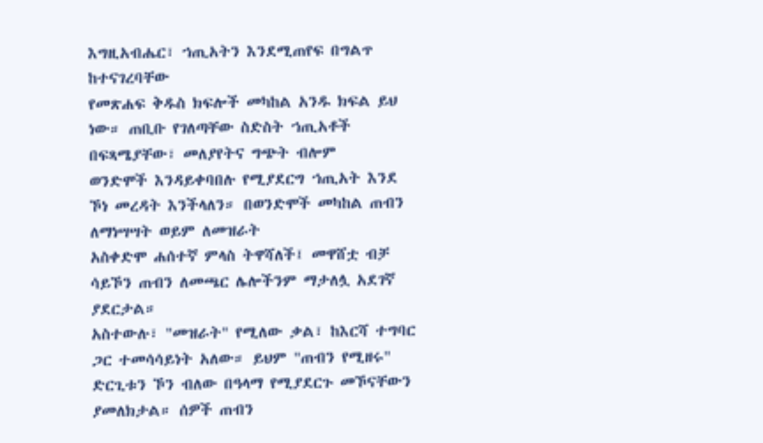እግዚአብሔር፣ ኀጢአትን እንደሚጠየፍ በግልጥ ከተናገረባቸው
የመጽሐፍ ቅዱስ ክፍሎች መካከል አንዱ ክፍል ይህ ነው። ጠቢቡ የገለጣቸው ስድስት ኀጢአቶች በፍጻሜያቸው፣ መለያየትና ግጭት ብሎም
ወንድሞች እንዳይቀባበሉ የሚያደርግ ኀጢአት እንደ ኾነ መረዳት እንችላለን። በወንድሞች መካከል ጠብን ለማነሣሣት ወይም ለመዝራት
አስቀድሞ ሐሰተኛ ምላስ ትዋሻለች፤ መዋሸቷ ብቻ ሳይኾን ጠብን ለመጫር ሌሎችንም ማታለሏ አደገኛ ያደርታል።
አስተውሉ፣ "መዝራት" የሚለው ቃል፣ ከእርሻ ተግባር ጋር ተመሳሳይነት አለው። ይህም "ጠብን የሚዘሩ" ድርጊቱን ኾን ብለው በዓላማ የሚያደርጉ መኾናቸውን ያመለክታል። ሰዎች ጠብን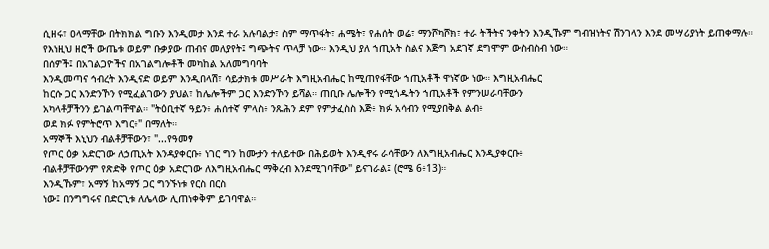ሲዘሩ፣ ዐላማቸው በትክክል ግቡን እንዲመታ እንደ ተራ አሉባልታ፣ ስም ማጥፋት፣ ሐሜት፣ የሐሰት ወሬ፣ ማንሾካሾክ፣ ተራ ትችትና ንቀትን እንዲኹም ግብዝነትና ሽንገላን እንደ መሣሪያነት ይጠቀማሉ። የእነዚህ ዘሮች ውጤቱ ወይም ቡቃያው ጠብና መለያየት፤ ግጭትና ጥላቻ ነው። እንዲህ ያለ ኀጢአት ስልና እጅግ አደገኛ ደግሞም ውስብስብ ነው።
በሰዎች፤ በአገልጋዮችና በአገልግሎቶች መካከል አለመግባባት
እንዲመጣና ኅብረት እንዲናድ ወይም እንዲበላሽ፣ ሳይታክቱ መሥራት እግዚአብሔር ከሚጠየፋቸው ኀጢአቶች ዋነኛው ነው። እግዚአብሔር
ከርሱ ጋር እንድንኾን የሚፈልገውን ያህል፣ ከሌሎችም ጋር እንድንኾን ይሻል። ጠቢቡ ሌሎችን የሚጎዱትን ኀጢአቶች የምንሠራባቸውን
አካላቶቻችንን ይገልጣቸዋል። "ትዕቢተኛ ዓይን፥ ሐሰተኛ ምላስ፥ ንጹሕን ደም የምታፈስስ እጅ፥ ክፉ አሳብን የሚያበቅል ልብ፥
ወደ ክፉ የምትሮጥ እግር፥" በማለት።
አማኞች እኒህን ብልቶቻቸውን፣ "...የዓመፃ
የጦር ዕቃ አድርገው ለኃጢአት እንዳያቀርቡ፥ ነገር ግን ከሙታን ተለይተው በሕይወት እንዲኖሩ ራሳቸውን ለእግዚአብሔር እንዲያቀርቡ፥
ብልቶቻቸውንም የጽድቅ የጦር ዕቃ አድርገው ለእግዚአብሔር ማቅረብ እንደሚገባቸው" ይናገራል፤ (ሮሜ 6፥13)።
እንዲኹም፣ አማኝ ከአማኝ ጋር ግንኙነቱ የርስ በርስ
ነው፤ በንግግሩና በድርጊቱ ለሌላው ሊጠነቀቅም ይገባዋል።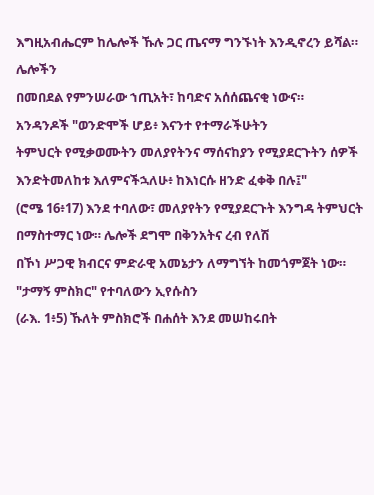እግዚአብሔርም ከሌሎች ኹሉ ጋር ጤናማ ግንኙነት እንዲኖረን ይሻል። ሌሎችን
በመበደል የምንሠራው ኀጢአት፣ ከባድና አሰሰጨናቂ ነውና።
አንዳንዶች "ወንድሞች ሆይ፥ እናንተ የተማራችሁትን
ትምህርት የሚቃወሙትን መለያየትንና ማሰናከያን የሚያደርጉትን ሰዎች እንድትመለከቱ እለምናችኋለሁ፥ ከእነርሱ ዘንድ ፈቀቅ በሉ፤"
(ሮሜ 16፥17) እንደ ተባለው፣ መለያየትን የሚያደርጉት እንግዳ ትምህርት በማስተማር ነው። ሌሎች ደግሞ በቅንአትና ረብ የለሽ
በኾነ ሥጋዊ ክብርና ምድራዊ አመኔታን ለማግኘት ከመጎምጀት ነው።
"ታማኝ ምስክር" የተባለውን ኢየሱስን
(ራእ. 1፥5) ኹለት ምስክሮች በሐሰት እንደ መሠከሩበት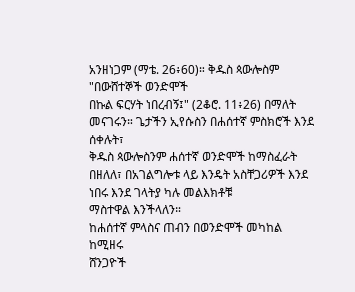አንዘነጋም (ማቴ. 26፥60)። ቅዱስ ጳውሎስም "በውሸተኞች ወንድሞች
በኩል ፍርሃት ነበረብኝ፤" (2ቆሮ. 11፥26) በማለት መናገሩን። ጌታችን ኢየሱስን በሐሰተኛ ምስክሮች እንደ ሰቀሉት፣
ቅዱስ ጳውሎስንም ሐሰተኛ ወንድሞች ከማስፈራት በዘለለ፣ በአገልግሎቱ ላይ እንዴት አስቸጋሪዎች እንደ ነበሩ እንደ ገላትያ ካሉ መልእክቶቹ
ማስተዋል እንችላለን።
ከሐሰተኛ ምላስና ጠብን በወንድሞች መካከል ከሚዘሩ
ሸንጋዮች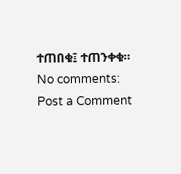ተጠበቁ፤ ተጠንቀቁ።
No comments:
Post a Comment